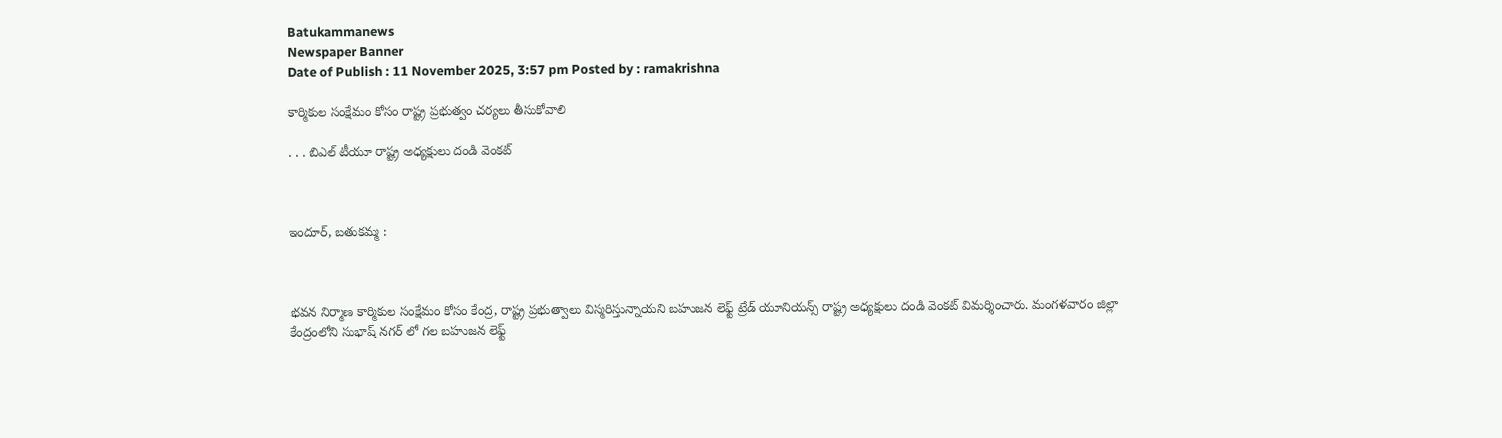Batukammanews
Newspaper Banner
Date of Publish : 11 November 2025, 3:57 pm Posted by : ramakrishna

కార్మికుల సంక్షేమం కోసం రాష్ట్ర ప్రభుత్వం చర్యలు తీసుకోవాలి

. . . బిఎల్ టీయూ రాష్ట్ర అధ్యక్షులు దండి వెంకట్



ఇందూర్, బతుకమ్మ :



భవన నిర్మాణ కార్మికుల సంక్షేమం కోసం కేంద్ర, రాష్ట్ర ప్రభుత్వాలు విస్మరిస్తున్నాయని బహుజన లెఫ్ట్ ట్రేడ్ యూనియన్స్ రాష్ట్ర అధ్యక్షులు దండి వెంకట్ విమర్శించారు. మంగళవారం జిల్లా కేంద్రంలోని సుభాష్ నగర్ లో గల బహుజన లెఫ్ట్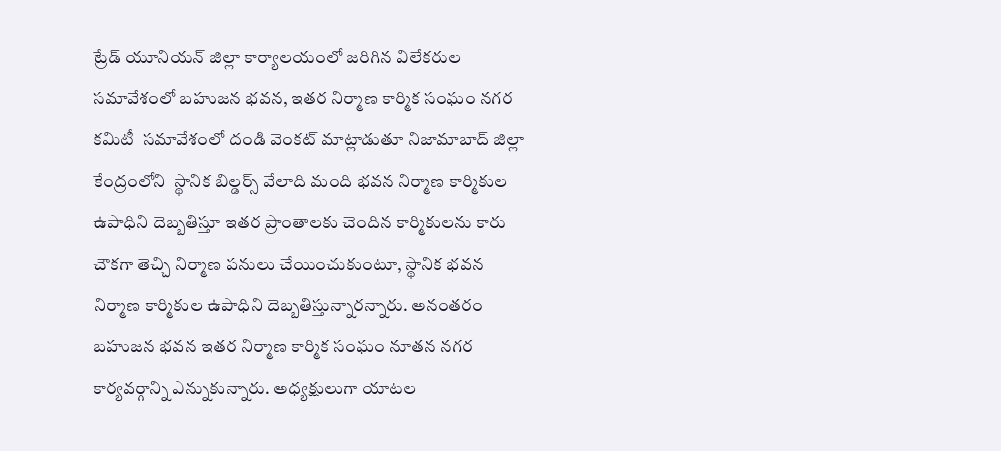ట్రేడ్ యూనియన్ జిల్లా కార్యాలయంలో జరిగిన విలేకరుల సమావేశంలో బహుజన భవన, ఇతర నిర్మాణ కార్మిక సంఘం నగర కమిటీ  సమావేశంలో దండి వెంకట్ మాట్లాడుతూ నిజామాబాద్ జిల్లా కేంద్రంలోని  స్థానిక బిల్డర్స్ వేలాది మంది భవన నిర్మాణ కార్మికుల ఉపాధిని దెబ్బతిస్తూ ఇతర ప్రాంతాలకు చెందిన కార్మికులను కారు చౌకగా తెచ్చి నిర్మాణ పనులు చేయించుకుంటూ, స్థానిక భవన నిర్మాణ కార్మికుల ఉపాధిని దెబ్బతిస్తున్నారన్నారు. అనంతరం బహుజన భవన ఇతర నిర్మాణ కార్మిక సంఘం నూతన నగర కార్యవర్గాన్ని ఎన్నుకున్నారు. అధ్యక్షులుగా యాటల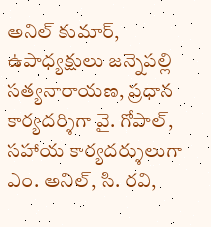అనిల్ కుమార్, ఉపాధ్యక్షులు జన్నెపల్లి సత్యనారాయణ, ప్రధాన కార్యదర్శిగా వై. గోపాల్, సహాయ కార్యదర్శులుగా ఎం. అనిల్, సి. రవి,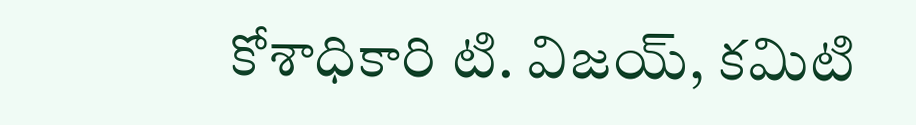కోశాధికారి టి. విజయ్, కమిటి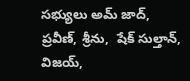సభ్యులు అమ్ జాద్, ప్రవీణ్, శ్రీను,  షేక్ సుల్తాన్, విజయ్,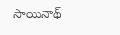సాయినాథ్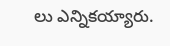లు ఎన్నికయ్యారు.